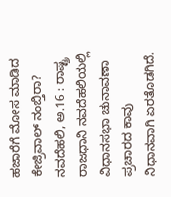ಹಜಾರೆಗೆ ಮೋಸ ಮಾಡಿದ ಕೇಜ್ರಿವಾಲ್ ನಂಬ್ತಿರಾ?
ನವದೆಹಲಿ, ಅ.16 : ರಾಷ್ಟ್ರ ರಾಜಧಾನಿ ನವದೆಹಲಿಯಲ್ಲಿ ವಿಧಾನಸಭಾ ಚುನಾವಣಾ ಪ್ರಚಾರದ ಕಾವು ನಿಧಾನವಾಗಿ ಏರತೊಡಗಿದೆ.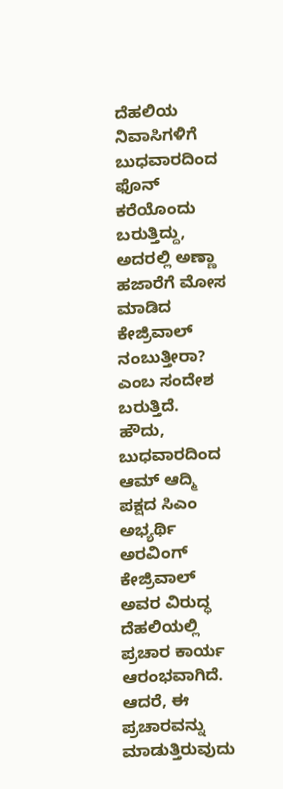ದೆಹಲಿಯ ನಿವಾಸಿಗಳಿಗೆ ಬುಧವಾರದಿಂದ ಫೊನ್ ಕರೆಯೊಂದು ಬರುತ್ತಿದ್ದು, ಅದರಲ್ಲಿ ಅಣ್ಣಾ ಹಜಾರೆಗೆ ಮೋಸ ಮಾಡಿದ ಕೇಜ್ರಿವಾಲ್ ನಂಬುತ್ತೀರಾ? ಎಂಬ ಸಂದೇಶ ಬರುತ್ತಿದೆ.
ಹೌದು, ಬುಧವಾರದಿಂದ ಆಮ್ ಆದ್ಮಿ ಪಕ್ಷದ ಸಿಎಂ ಅಭ್ಯರ್ಥಿ ಅರವಿಂಗ್ ಕೇಜ್ರಿವಾಲ್ ಅವರ ವಿರುದ್ಧ ದೆಹಲಿಯಲ್ಲಿ ಪ್ರಚಾರ ಕಾರ್ಯ ಆರಂಭವಾಗಿದೆ. ಆದರೆ, ಈ ಪ್ರಚಾರವನ್ನು ಮಾಡುತ್ತಿರುವುದು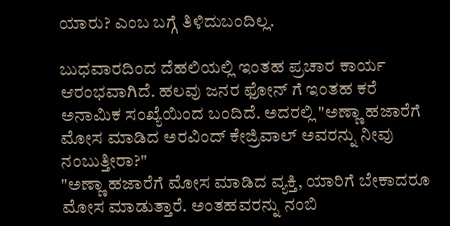ಯಾರು? ಎಂಬ ಬಗ್ಗೆ ತಿಳಿದುಬಂದಿಲ್ಲ.

ಬುಧವಾರದಿಂದ ದೆಹಲಿಯಲ್ಲಿ ಇಂತಹ ಪ್ರಚಾರ ಕಾರ್ಯ ಆರಂಭವಾಗಿದೆ. ಹಲವು ಜನರ ಫೋನ್ ಗೆ ಇಂತಹ ಕರೆ ಅನಾಮಿಕ ಸಂಖ್ಯೆಯಿಂದ ಬಂದಿದೆ. ಅದರಲ್ಲಿ "ಅಣ್ಣಾ ಹಜಾರೆಗೆ ಮೋಸ ಮಾಡಿದ ಅರವಿಂದ್ ಕೇಜ್ರಿವಾಲ್ ಅವರನ್ನು ನೀವು ನಂಬುತ್ತೀರಾ?"
"ಅಣ್ಣಾ ಹಜಾರೆಗೆ ಮೋಸ ಮಾಡಿದ ವ್ಯಕ್ತಿ, ಯಾರಿಗೆ ಬೇಕಾದರೂ ಮೋಸ ಮಾಡುತ್ತಾರೆ. ಅಂತಹವರನ್ನು ನಂಬಿ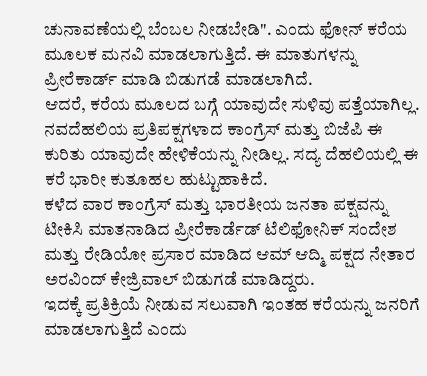ಚುನಾವಣೆಯಲ್ಲಿ ಬೆಂಬಲ ನೀಡಬೇಡಿ". ಎಂದು ಫೋನ್ ಕರೆಯ ಮೂಲಕ ಮನವಿ ಮಾಡಲಾಗುತ್ತಿದೆ. ಈ ಮಾತುಗಳನ್ನು ಪ್ರೀರೆಕಾರ್ಡ್ ಮಾಡಿ ಬಿಡುಗಡೆ ಮಾಡಲಾಗಿದೆ.
ಆದರೆ, ಕರೆಯ ಮೂಲದ ಬಗ್ಗೆ ಯಾವುದೇ ಸುಳಿವು ಪತ್ತೆಯಾಗಿಲ್ಲ. ನವದೆಹಲಿಯ ಪ್ರತಿಪಕ್ಷಗಳಾದ ಕಾಂಗ್ರೆಸ್ ಮತ್ತು ಬಿಜೆಪಿ ಈ ಕುರಿತು ಯಾವುದೇ ಹೇಳಿಕೆಯನ್ನು ನೀಡಿಲ್ಲ. ಸದ್ಯ ದೆಹಲಿಯಲ್ಲಿ ಈ ಕರೆ ಭಾರೀ ಕುತೂಹಲ ಹುಟ್ಟುಹಾಕಿದೆ.
ಕಳೆದ ವಾರ ಕಾಂಗ್ರೆಸ್ ಮತ್ತು ಭಾರತೀಯ ಜನತಾ ಪಕ್ಷವನ್ನು ಟೀಕಿಸಿ ಮಾತನಾಡಿದ ಪ್ರೀರೆಕಾರ್ಡೆಡ್ ಟೆಲಿಫೋನಿಕ್ ಸಂದೇಶ ಮತ್ತು ರೇಡಿಯೋ ಪ್ರಸಾರ ಮಾಡಿದ ಆಮ್ ಆದ್ಮಿ ಪಕ್ಷದ ನೇತಾರ ಅರವಿಂದ್ ಕೇಜ್ರಿವಾಲ್ ಬಿಡುಗಡೆ ಮಾಡಿದ್ದರು.
ಇದಕ್ಕೆ ಪ್ರತಿಕ್ರಿಯೆ ನೀಡುವ ಸಲುವಾಗಿ ಇಂತಹ ಕರೆಯನ್ನು ಜನರಿಗೆ ಮಾಡಲಾಗುತ್ತಿದೆ ಎಂದು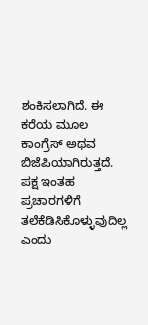ಶಂಕಿಸಲಾಗಿದೆ. ಈ ಕರೆಯ ಮೂಲ ಕಾಂಗ್ರೆಸ್ ಅಥವ ಬಿಜೆಪಿಯಾಗಿರುತ್ತದೆ. ಪಕ್ಷ ಇಂತಹ ಪ್ರಚಾರಗಳಿಗೆ ತಲೆಕೆಡಿಸಿಕೊಳ್ಳುವುದಿಲ್ಲ ಎಂದು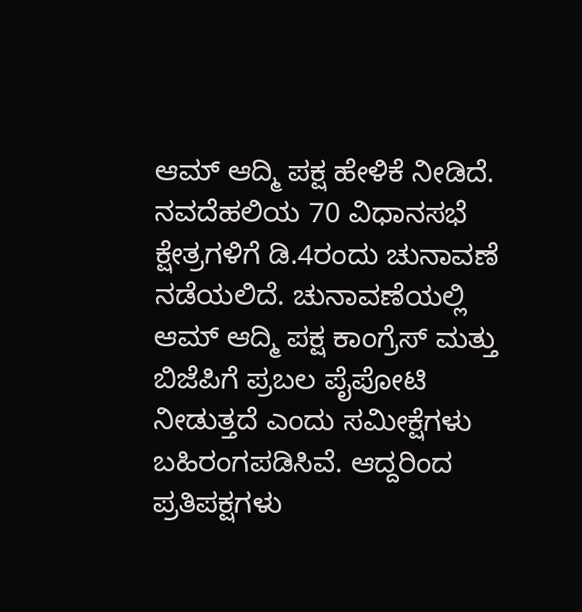ಆಮ್ ಆದ್ಮಿ ಪಕ್ಷ ಹೇಳಿಕೆ ನೀಡಿದೆ.
ನವದೆಹಲಿಯ 70 ವಿಧಾನಸಭೆ ಕ್ಷೇತ್ರಗಳಿಗೆ ಡಿ.4ರಂದು ಚುನಾವಣೆ ನಡೆಯಲಿದೆ. ಚುನಾವಣೆಯಲ್ಲಿ ಆಮ್ ಆದ್ಮಿ ಪಕ್ಷ ಕಾಂಗ್ರೆಸ್ ಮತ್ತು ಬಿಜೆಪಿಗೆ ಪ್ರಬಲ ಪೈಪೋಟಿ ನೀಡುತ್ತದೆ ಎಂದು ಸಮೀಕ್ಷೆಗಳು ಬಹಿರಂಗಪಡಿಸಿವೆ. ಆದ್ದರಿಂದ ಪ್ರತಿಪಕ್ಷಗಳು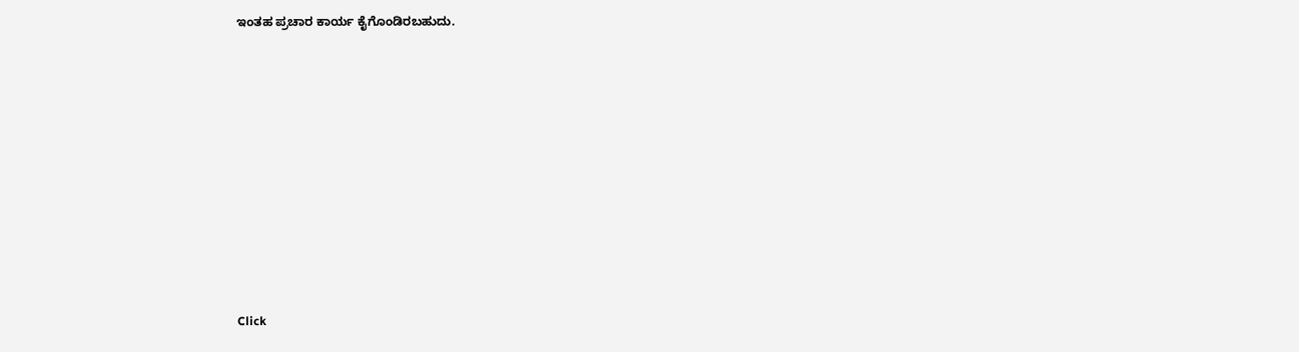ಇಂತಹ ಪ್ರಚಾರ ಕಾರ್ಯ ಕೈಗೊಂಡಿರಬಹುದು.












Click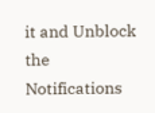it and Unblock the Notifications